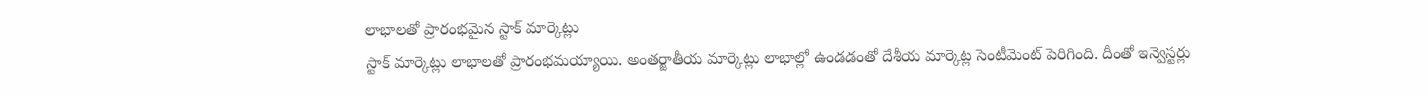లాభాలతో ప్రారంభమైన స్టాక్ మార్కెట్లు
స్టాక్ మార్కెట్లు లాభాలతో ప్రారంభమయ్యాయి. అంతర్జాతీయ మార్కెట్లు లాభాల్లో ఉండడంతో దేశీయ మార్కెట్ల సెంటీమెంట్ పెరిగింది. దీంతో ఇన్వెస్టర్లు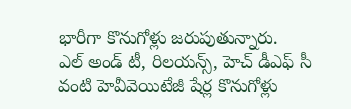భారీగా కొనుగోళ్లు జరుపుతున్నారు.
ఎల్ అండ్ టీ, రిలయన్స్, హెచ్ డీఎఫ్ సీ వంటి హెవీవెయిటేజీ షేర్ల కొనుగోళ్లు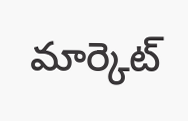మార్కెట్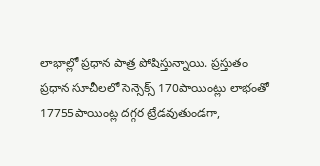లాభాల్లో ప్రధాన పాత్ర పోషిస్తున్నాయి. ప్రస్తుతం ప్రధాన సూచీలలో సెన్సెక్స్ 170పాయింట్లు లాభంతో 17755పాయింట్ల దగ్గర ట్రేడవుతుండగా,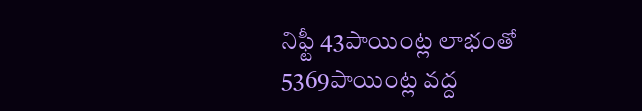నిఫ్టీ 43పాయింట్ల లాభంతో 5369పాయింట్ల వద్ద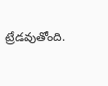ట్రేడవుతోంది.